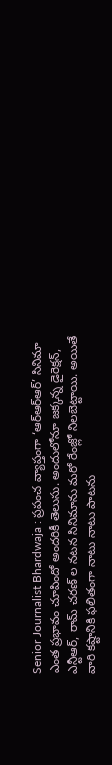Senior Journalist Bhardwaja : ప్రపంచ వ్యాప్తంగా ‘ఆర్ఆర్ఆర్’ సినిమా ఎంత ప్రభావం చూపిందో అందరికీ తెలుసు. అందులోనూ జక్కన్న డైరెక్షన్, ఎన్టీఆర్, రామ్ చరణ్ ల నటన సినిమాను మరో రేంజ్లో నిలబెట్టాయి. అయితే వారి కష్టానికి ఫలితంగా నాటు నాటు పాటను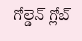గోల్డెన్ గ్లోబ్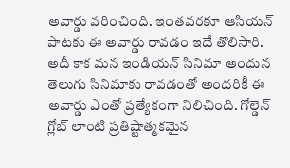అవార్డు వరించింది. ఇంతవరకూ ఆసియన్ పాటకు ఈ అవార్డు రావడం ఇదే తొలిసారి. అదీ కాక మన ఇండియన్ సినిమా అందున తెలుగు సినిమాకు రావడంతో అందరికీ ఈ అవార్డు ఎంతో ప్రత్యేకంగా నిలిచింది. గోల్డెన్ గ్లోబ్ లాంటి ప్రతిష్టాత్మకమైన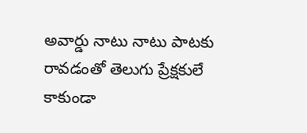అవార్డు నాటు నాటు పాటకు రావడంతో తెలుగు ప్రేక్షకులే కాకుండా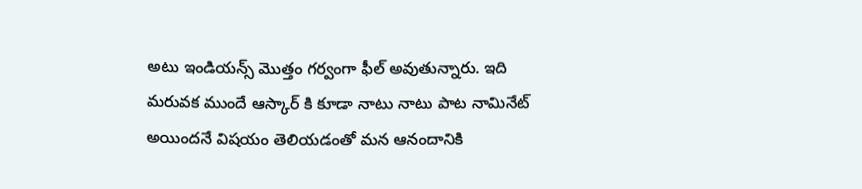అటు ఇండియన్స్ మొత్తం గర్వంగా ఫీల్ అవుతున్నారు. ఇది మరువక ముందే ఆస్కార్ కి కూడా నాటు నాటు పాట నామినేట్ అయిందనే విషయం తెలియడంతో మన ఆనందానికి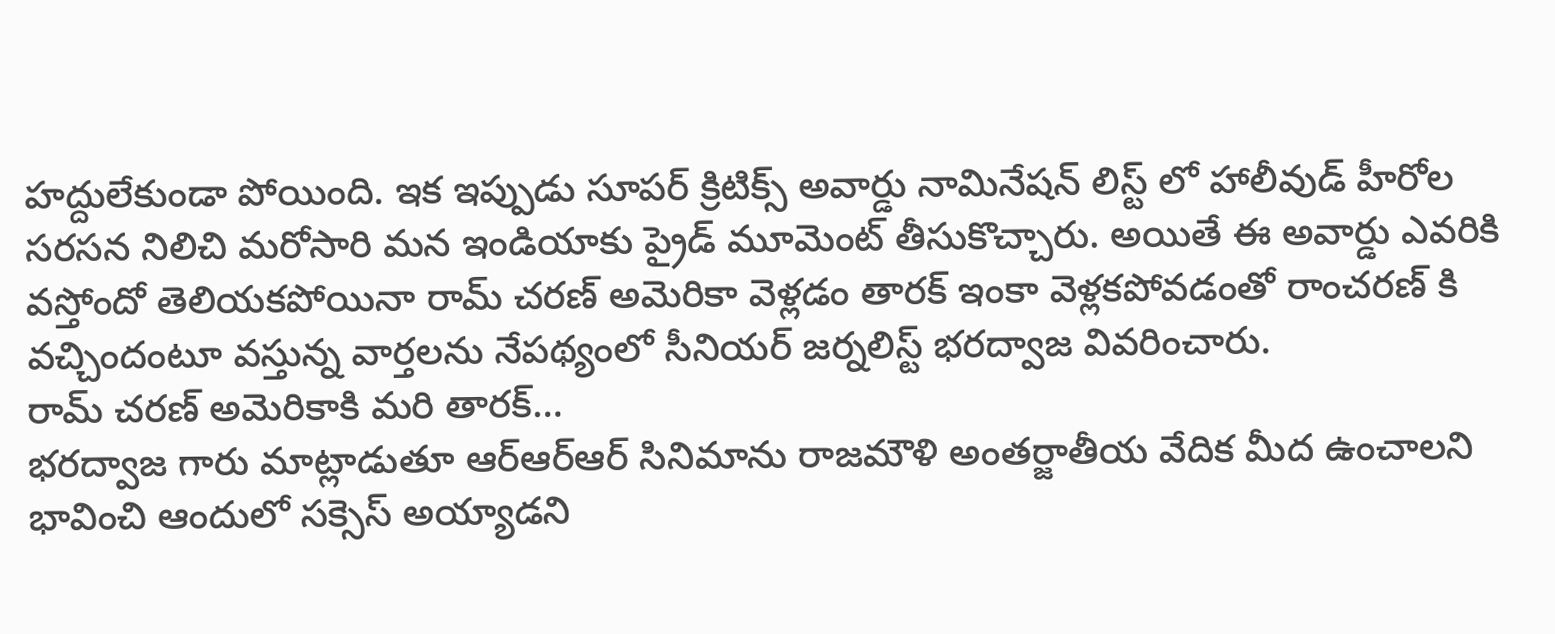హద్దులేకుండా పోయింది. ఇక ఇప్పుడు సూపర్ క్రిటిక్స్ అవార్డు నామినేషన్ లిస్ట్ లో హాలీవుడ్ హీరోల సరసన నిలిచి మరోసారి మన ఇండియాకు ప్రైడ్ మూమెంట్ తీసుకొచ్చారు. అయితే ఈ అవార్డు ఎవరికి వస్తోందో తెలియకపోయినా రామ్ చరణ్ అమెరికా వెళ్లడం తారక్ ఇంకా వెళ్లకపోవడంతో రాంచరణ్ కి వచ్చిందంటూ వస్తున్న వార్తలను నేపథ్యంలో సీనియర్ జర్నలిస్ట్ భరద్వాజ వివరించారు.
రామ్ చరణ్ అమెరికాకి మరి తారక్…
భరద్వాజ గారు మాట్లాడుతూ ఆర్ఆర్ఆర్ సినిమాను రాజమౌళి అంతర్జాతీయ వేదిక మీద ఉంచాలని భావించి ఆందులో సక్సెస్ అయ్యాడని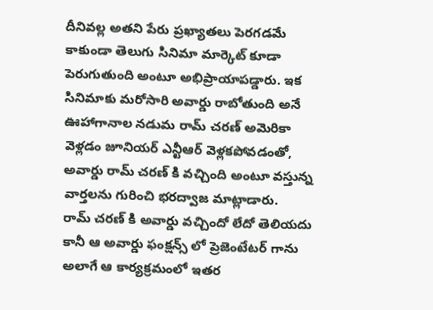దీనివల్ల అతని పేరు ప్రఖ్యాతలు పెరగడమే కాకుండా తెలుగు సినిమా మార్కెట్ కూడా పెరుగుతుంది అంటూ అభిప్రాయాపడ్డారు. ఇక సినిమాకు మరోసారి అవార్డు రాబోతుంది అనే ఊహాగానాల నడుమ రామ్ చరణ్ అమెరికా వెళ్లడం జూనియర్ ఎన్టీఆర్ వెళ్లకపోవడంతో, అవార్డు రామ్ చరణ్ కి వచ్చింది అంటూ వస్తున్న వార్తలను గురించి భరద్వాజ మాట్లాడారు.
రామ్ చరణ్ కి అవార్డు వచ్చిందో లేదో తెలియదు కానీ ఆ అవార్డు ఫంక్షన్స్ లో ప్రెజెంటేటర్ గాను అలాగే ఆ కార్యక్రమంలో ఇతర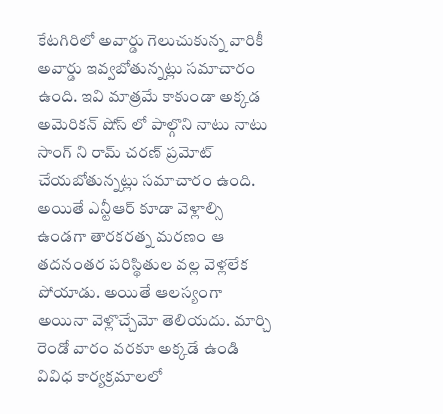కేటగిరిలో అవార్డు గెలుచుకున్న వారికీ అవార్డు ఇవ్వబోతున్నట్లు సమాచారం ఉంది. ఇవి మాత్రమే కాకుండా అక్కడ అమెరికన్ షోస్ లో పాల్గొని నాటు నాటు సాంగ్ ని రామ్ చరణ్ ప్రమోట్ చేయబోతున్నట్లు సమాచారం ఉంది. అయితే ఎన్టీఆర్ కూడా వెళ్లాల్సి ఉండగా తారకరత్న మరణం ఆ తదనంతర పరిస్థితుల వల్ల వెళ్లలేక పోయాడు. అయితే ఆలస్యంగా అయినా వెళ్లొచ్చేమో తెలియదు. మార్చి రెండో వారం వరకూ అక్కడే ఉండి వివిధ కార్యక్రమాలలో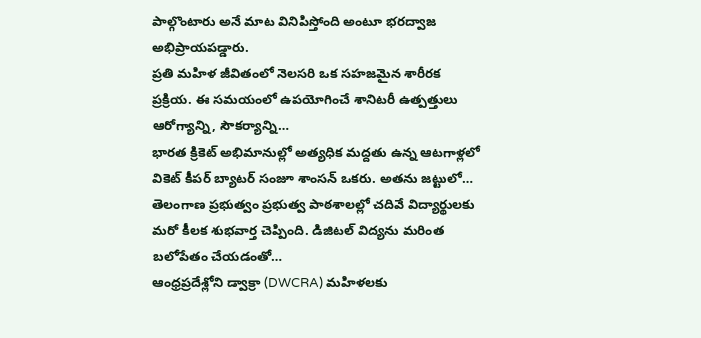పాల్గొంటారు అనే మాట వినిపిస్తోంది అంటూ భరద్వాజ అభిప్రాయపడ్డారు.
ప్రతి మహిళ జీవితంలో నెలసరి ఒక సహజమైన శారీరక ప్రక్రియ. ఈ సమయంలో ఉపయోగించే శానిటరీ ఉత్పత్తులు ఆరోగ్యాన్ని, సౌకర్యాన్ని…
భారత క్రికెట్ అభిమానుల్లో అత్యధిక మద్దతు ఉన్న ఆటగాళ్లలో వికెట్ కీపర్ బ్యాటర్ సంజూ శాంసన్ ఒకరు. అతను జట్టులో…
తెలంగాణ ప్రభుత్వం ప్రభుత్వ పాఠశాలల్లో చదివే విద్యార్థులకు మరో కీలక శుభవార్త చెప్పింది. డిజిటల్ విద్యను మరింత బలోపేతం చేయడంతో…
ఆంధ్రప్రదేశ్లోని డ్వాక్రా (DWCRA) మహిళలకు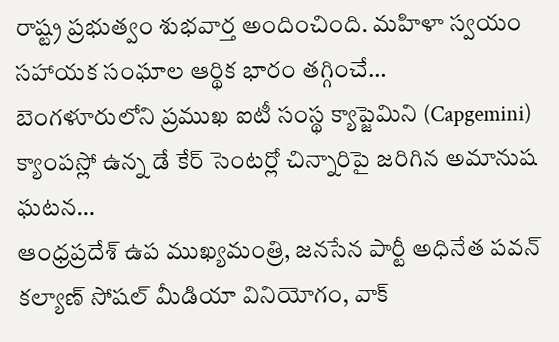రాష్ట్ర ప్రభుత్వం శుభవార్త అందించింది. మహిళా స్వయం సహాయక సంఘాల ఆర్థిక భారం తగ్గించే…
బెంగళూరులోని ప్రముఖ ఐటీ సంస్థ క్యాప్జెమిని (Capgemini) క్యాంపస్లో ఉన్న డే కేర్ సెంటర్లో చిన్నారిపై జరిగిన అమానుష ఘటన…
ఆంధ్రప్రదేశ్ ఉప ముఖ్యమంత్రి, జనసేన పార్టీ అధినేత పవన్ కల్యాణ్ సోషల్ మీడియా వినియోగం, వాక్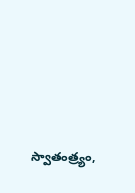స్వాతంత్ర్యం,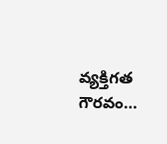వ్యక్తిగత గౌరవం…